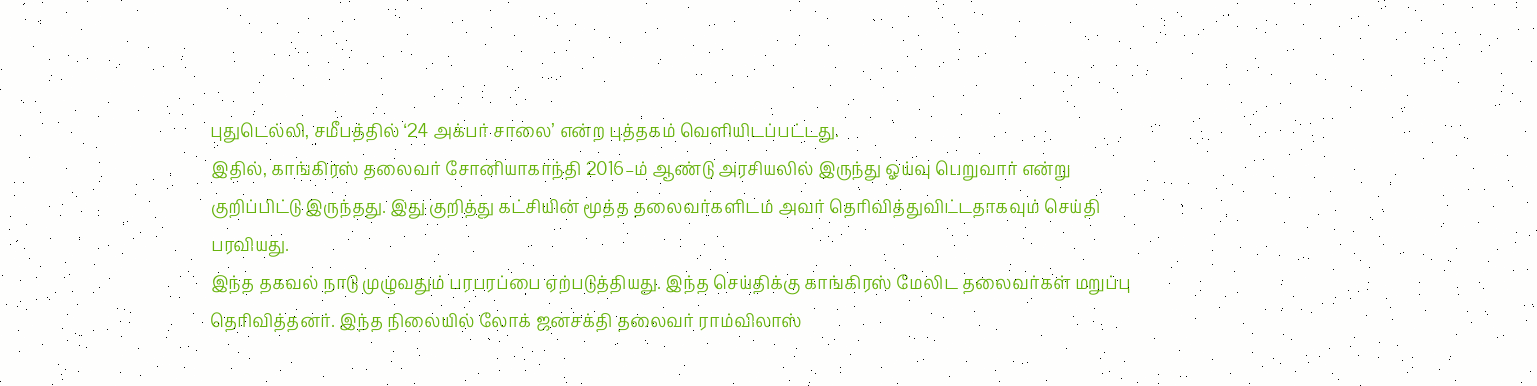புதுடெல்லி, சமீபத்தில் ‘24 அக்பர் சாலை’ என்ற புத்தகம் வெளியிடப்பட்டது.
இதில், காங்கிரஸ் தலைவர் சோனியாகாந்தி 2016–ம் ஆண்டு அரசியலில் இருந்து ஓய்வு பெறுவார் என்று குறிப்பிட்டு இருந்தது. இது குறித்து கட்சியின் மூத்த தலைவர்களிடம் அவர் தெரிவித்துவிட்டதாகவும் செய்தி பரவியது.
இந்த தகவல் நாடு முழுவதும் பரபரப்பை ஏற்படுத்தியது. இந்த செய்திக்கு காங்கிரஸ் மேலிட தலைவர்கள் மறுப்பு தெரிவித்தனர். இந்த நிலையில் லோக் ஜனசக்தி தலைவர் ராம்விலாஸ்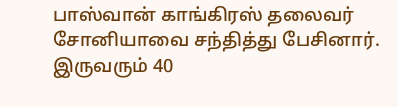பாஸ்வான் காங்கிரஸ் தலைவர் சோனியாவை சந்தித்து பேசினார்.
இருவரும் 40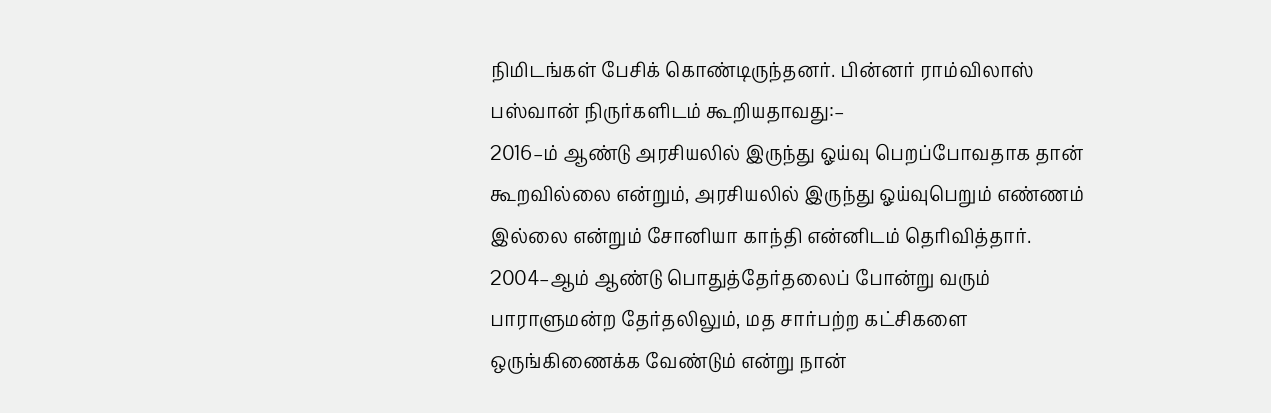நிமிடங்கள் பேசிக் கொண்டிருந்தனர். பின்னர் ராம்விலாஸ் பஸ்வான் நிருர்களிடம் கூறியதாவது:–
2016–ம் ஆண்டு அரசியலில் இருந்து ஓய்வு பெறப்போவதாக தான் கூறவில்லை என்றும், அரசியலில் இருந்து ஓய்வுபெறும் எண்ணம் இல்லை என்றும் சோனியா காந்தி என்னிடம் தெரிவித்தார்.
2004–ஆம் ஆண்டு பொதுத்தேர்தலைப் போன்று வரும் பாராளுமன்ற தேர்தலிலும், மத சார்பற்ற கட்சிகளை ஒருங்கிணைக்க வேண்டும் என்று நான்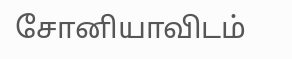சோனியாவிடம்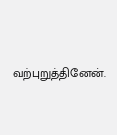வற்புறுத்தினேன்.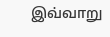இவ்வாறு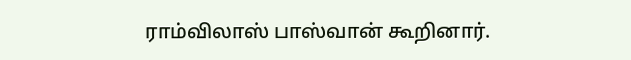ராம்விலாஸ் பாஸ்வான் கூறினார்.